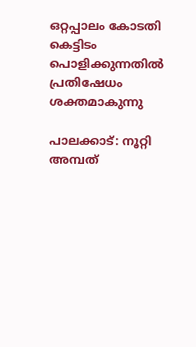ഒറ്റപ്പാലം കോടതി കെട്ടിടം പൊളിക്കുന്നതില്‍ പ്രതിഷേധം ശക്തമാകുന്നു

പാലക്കാട്‌: നൂറ്റി അമ്പത്‌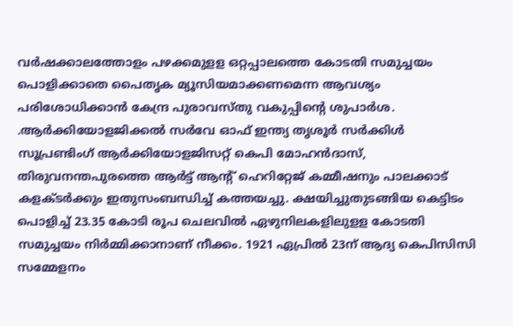വര്‍ഷക്കാലത്തോളം പഴക്കമുളള ഒറ്റപ്പാലത്തെ കോടതി സമുച്ചയം പൊളിക്കാതെ പൈതൃക മ്യൂസിയമാക്കണമെന്ന ആവശ്യം പരിശോധിക്കാന്‍ കേന്ദ്ര പുരാവസ്‌തു വകുപ്പിന്റെ ശുപാര്‍ശ. .ആര്‍ക്കിയോളജിക്കല്‍ സര്‍വേ ഓഫ്‌ ഇന്ത്യ തൃശൂര്‍ സര്‍ക്കിള്‍ സൂപ്രണ്ടിംഗ്‌ ആര്‍ക്കിയോളജിസറ്റ്‌ കെപി മോഹന്‍ദാസ്‌, തിരുവനന്തപുരത്തെ ആര്‍ട്ട്‌ ആന്റ് ഹെറിറ്റേജ്‌ കമ്മീഷനും പാലക്കാട്‌ കളക്ടര്‍ക്കും ഇതുസംബന്ധിച്ച് കത്തയച്ചു. ക്ഷയിച്ചുതുടങ്ങിയ കെട്ടിടം പൊളിച്ച്‌ 23.35 കോടി രൂപ ചെലവില്‍ ഏഴുനിലകളിലുളള കോടതി സമുച്ചയം നിര്‍മ്മിക്കാനാണ്‌ നീക്കം. 1921 ഏപ്രില്‍ 23ന്‌ ആദ്യ കെപിസിസി സമ്മേളനം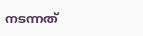നടന്നത്‌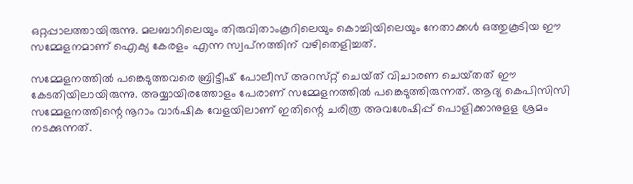ഒറ്റപ്പാലത്തായിരുന്നു. മലബാറിലെയും തിരുവിതാംകൂറിലെയും കൊച്ചിയിലെയും നേതാക്കള്‍ ഒത്തുകൂടിയ ഈ സമ്മേളനമാണ്‌ ഐക്യ കേരളം എന്ന സ്വപ്‌നത്തിന്‌ വഴിതെളിച്ചത്‌.

സമ്മേളനത്തില്‍ പങ്കെടുത്തവരെ ബ്രിട്ടീഷ്‌ പോലീസ്‌ അറസ്‌റ്റ് ചെയ്‌ത്‌ വിചാരണ ചെയ്‌തത്‌ ഈ കേടതിയിലായിരുന്നു. അയ്യായിരത്തോളം പേരാണ്‌ സമ്മേളനത്തില്‍ പങ്കെടുത്തിരുന്നത്‌. ആദ്യ കെപിസിസി സമ്മേളനത്തിന്റെ നൂറാം വാര്‍ഷിക വേളയിലാണ്‌ ഇതിന്റെ ചരിത്ര അവശേഷിപ്പ്‌ പൊളിക്കാനുളള ശ്രമം നടക്കുന്നത്‌.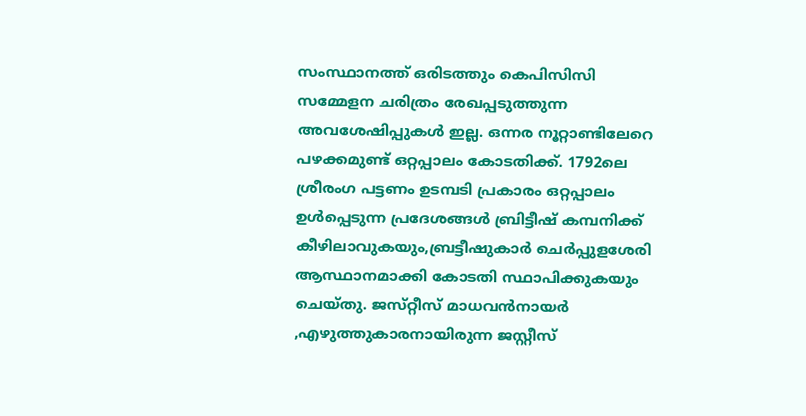സംസ്ഥാനത്ത്‌ ഒരിടത്തും കെപിസിസി സമ്മേളന ചരിത്രം രേഖപ്പടുത്തുന്ന അവശേഷിപ്പുകള്‍ ഇല്ല. ഒന്നര നൂറ്റാണ്ടിലേറെ പഴക്കമുണ്ട്‌ ഒറ്റപ്പാലം കോടതിക്ക്‌. 1792ലെ ശ്രീരംഗ പട്ടണം ഉടമ്പടി പ്രകാരം ഒറ്റപ്പാലം ഉള്‍പ്പെടുന്ന പ്രദേശങ്ങള്‍ ബ്രിട്ടീഷ്‌ കമ്പനിക്ക്‌ കീഴിലാവുകയും,ബ്രട്ടീഷുകാര്‍ ചെര്‍പ്പുളശേരി ആസ്ഥാനമാക്കി കോടതി സ്ഥാപിക്കുകയും ചെയ്‌തു. ജസ്‌റ്റീസ്‌ മാധവന്‍നായര്‍ ,എഴുത്തുകാരനായിരുന്ന ജസ്റ്റീസ്‌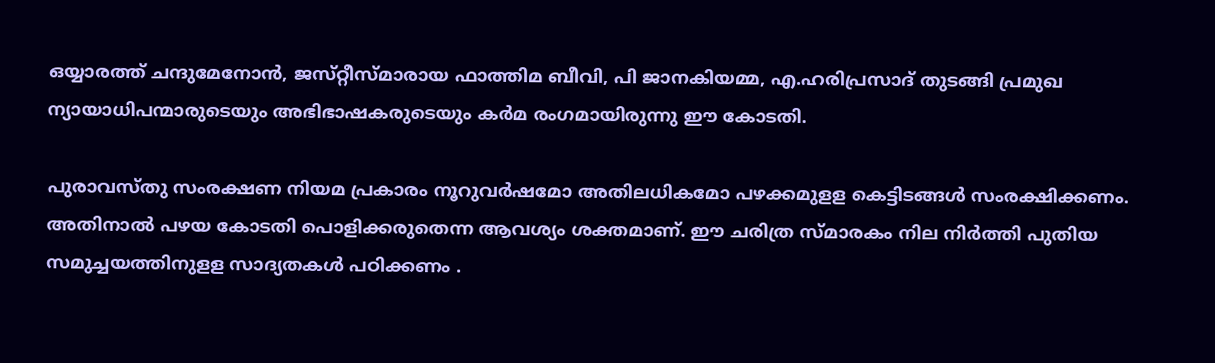ഒയ്യാരത്ത്‌ ചന്ദുമേനോന്‍, ജസ്‌റ്റീസ്‌മാരായ ഫാത്തിമ ബീവി, പി ജാനകിയമ്മ, എ.ഹരിപ്രസാദ്‌ തുടങ്ങി പ്രമുഖ ന്യായാധിപന്മാരുടെയും അഭിഭാഷകരുടെയും കര്‍മ രംഗമായിരുന്നു ഈ കോടതി.

പുരാവസ്‌തു സംരക്ഷണ നിയമ പ്രകാരം നൂറുവര്‍ഷമോ അതിലധികമോ പഴക്കമുളള കെട്ടിടങ്ങള്‍ സംരക്ഷിക്കണം. അതിനാല്‍ പഴയ കോടതി പൊളിക്കരുതെന്ന ആവശ്യം ശക്തമാണ്‌. ഈ ചരിത്ര സ്‌മാരകം നില നിര്‍ത്തി പുതിയ സമുച്ചയത്തിനുളള സാദ്യതകള്‍ പഠിക്കണം .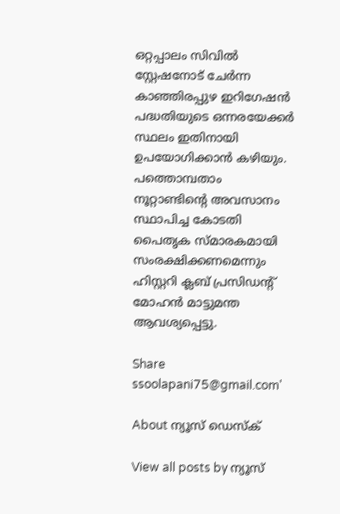ഒറ്റപ്പാലം സിവില്‍ സ്റ്റേഷനോട്‌ ചേര്‍ന്ന കാഞ്ഞിരപ്പുഴ ഇറിഗേഷന്‍ പദ്ധതിയുടെ ഒന്നരയേക്കര്‍ സ്ഥലം ഇതിനായി ഉപയോഗിക്കാന്‍ കഴിയും. പത്തൊമ്പതാം നൂറ്റാണ്ടിന്റെ അവസാനം സ്ഥാപിച്ച കോടതി പൈതൃക സ്‌മാരകമായി സംരക്ഷിക്കണമെന്നും ഹിസ്റ്ററി ക്ലബ്‌ പ്രസിഡന്റ് മോഹന്‍ മാട്ടുമന്ത ആവശ്യപ്പെട്ടു.

Share
ssoolapani75@gmail.com'

About ന്യൂസ് ഡെസ്ക്

View all posts by ന്യൂസ്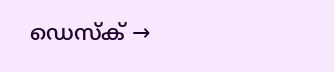ഡെസ്ക് →